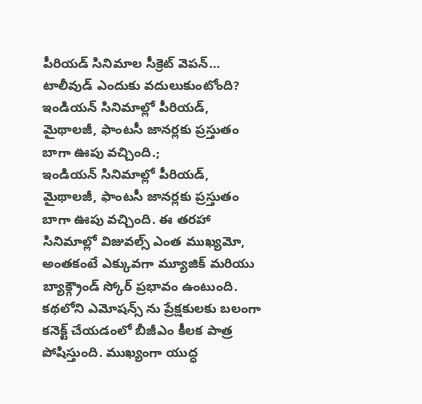పీరియడ్ సినిమాల సీక్రెట్ వెపన్… టాలీవుడ్ ఎందుకు వదులుకుంటోంది?
ఇండియన్ సినిమాల్లో పీరియడ్, మైథాలజీ, ఫాంటసీ జానర్లకు ప్రస్తుతం బాగా ఊపు వచ్చింది.;
ఇండియన్ సినిమాల్లో పీరియడ్, మైథాలజీ, ఫాంటసీ జానర్లకు ప్రస్తుతం బాగా ఊపు వచ్చింది. ఈ తరహా సినిమాల్లో విజువల్స్ ఎంత ముఖ్యమో, అంతకంటే ఎక్కువగా మ్యూజిక్ మరియు బ్యాక్గ్రౌండ్ స్కోర్ ప్రభావం ఉంటుంది. కథలోని ఎమోషన్స్ ను ప్రేక్షకులకు బలంగా కనెక్ట్ చేయడంలో బీజీఎం కీలక పాత్ర పోషిస్తుంది. ముఖ్యంగా యుద్ధ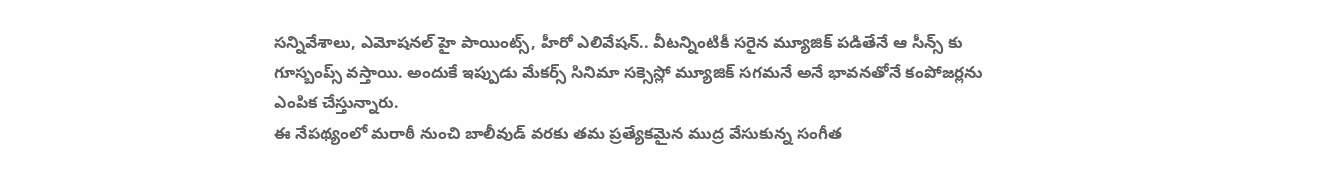సన్నివేశాలు, ఎమోషనల్ హై పాయింట్స్, హీరో ఎలివేషన్.. వీటన్నింటికీ సరైన మ్యూజిక్ పడితేనే ఆ సీన్స్ కు గూస్బంప్స్ వస్తాయి. అందుకే ఇప్పుడు మేకర్స్ సినిమా సక్సెస్లో మ్యూజిక్ సగమనే అనే భావనతోనే కంపోజర్లను ఎంపిక చేస్తున్నారు.
ఈ నేపథ్యంలో మరాఠీ నుంచి బాలీవుడ్ వరకు తమ ప్రత్యేకమైన ముద్ర వేసుకున్న సంగీత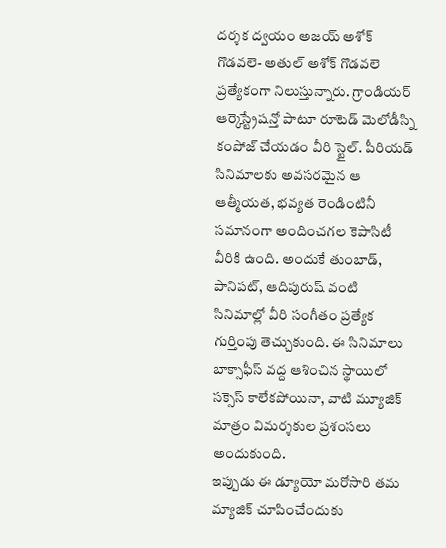దర్శక ద్వయం అజయ్ అశోక్ గొడవలె- అతుల్ అశోక్ గొడవలె ప్రత్యేకంగా నిలుస్తున్నారు. గ్రాండియర్ ఆర్కెస్ట్రేషన్తో పాటూ రూటెడ్ మెలోడీస్ని కంపోజ్ చేయడం వీరి స్టైల్. పీరియడ్ సినిమాలకు అవసరమైన ఆ ఆత్మీయత, భవ్యత రెండింటినీ సమానంగా అందించగల కెపాసిటీ వీరికి ఉంది. అందుకే తుంబాడ్, పానిపట్, ఆదిపురుష్ వంటి సినిమాల్లో వీరి సంగీతం ప్రత్యేక గుర్తింపు తెచ్చుకుంది. ఈ సినిమాలు బాక్సాఫీస్ వద్ద ఆశించిన స్థాయిలో సక్సెస్ కాలేకపోయినా, వాటి మ్యూజిక్ మాత్రం విమర్శకుల ప్రశంసలు అందుకుంది.
ఇప్పుడు ఈ డ్యూయో మరోసారి తమ మ్యాజిక్ చూపించేందుకు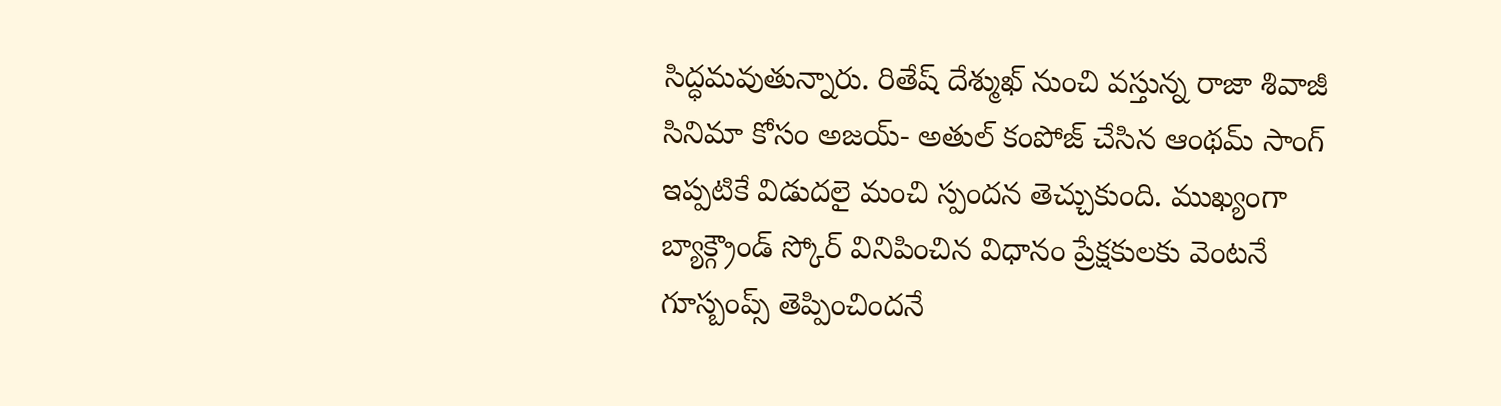సిద్ధమవుతున్నారు. రితేష్ దేశ్ముఖ్ నుంచి వస్తున్న రాజా శివాజీ సినిమా కోసం అజయ్- అతుల్ కంపోజ్ చేసిన ఆంథమ్ సాంగ్ ఇప్పటికే విడుదలై మంచి స్పందన తెచ్చుకుంది. ముఖ్యంగా బ్యాక్గ్రౌండ్ స్కోర్ వినిపించిన విధానం ప్రేక్షకులకు వెంటనే గూస్బంప్స్ తెప్పించిందనే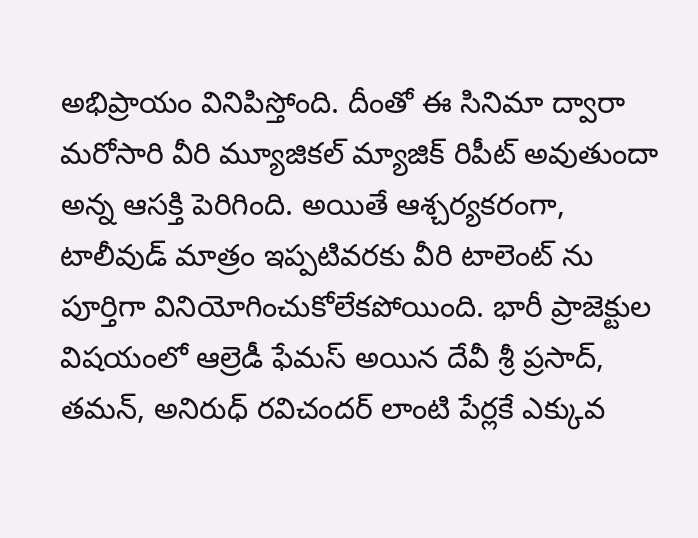అభిప్రాయం వినిపిస్తోంది. దీంతో ఈ సినిమా ద్వారా మరోసారి వీరి మ్యూజికల్ మ్యాజిక్ రిపీట్ అవుతుందా అన్న ఆసక్తి పెరిగింది. అయితే ఆశ్చర్యకరంగా, టాలీవుడ్ మాత్రం ఇప్పటివరకు వీరి టాలెంట్ ను పూర్తిగా వినియోగించుకోలేకపోయింది. భారీ ప్రాజెక్టుల విషయంలో ఆల్రెడీ ఫేమస్ అయిన దేవీ శ్రీ ప్రసాద్, తమన్, అనిరుధ్ రవిచందర్ లాంటి పేర్లకే ఎక్కువ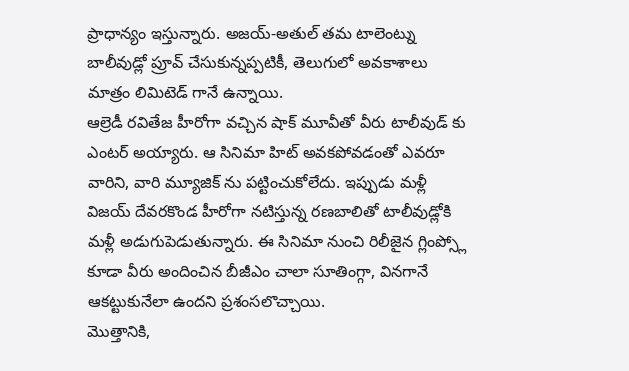ప్రాధాన్యం ఇస్తున్నారు. అజయ్-అతుల్ తమ టాలెంట్ను బాలీవుడ్లో ప్రూవ్ చేసుకున్నప్పటికీ, తెలుగులో అవకాశాలు మాత్రం లిమిటెడ్ గానే ఉన్నాయి.
ఆల్రెడీ రవితేజ హీరోగా వచ్చిన షాక్ మూవీతో వీరు టాలీవుడ్ కు ఎంటర్ అయ్యారు. ఆ సినిమా హిట్ అవకపోవడంతో ఎవరూ వారిని, వారి మ్యూజిక్ ను పట్టించుకోలేదు. ఇప్పుడు మళ్లీ విజయ్ దేవరకొండ హీరోగా నటిస్తున్న రణబాలితో టాలీవుడ్లోకి మళ్లీ అడుగుపెడుతున్నారు. ఈ సినిమా నుంచి రిలీజైన గ్లింప్స్లో కూడా వీరు అందించిన బీజీఎం చాలా సూతింగ్గా, వినగానే ఆకట్టుకునేలా ఉందని ప్రశంసలొచ్చాయి.
మొత్తానికి,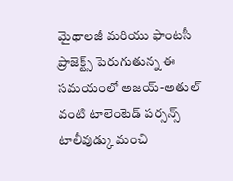మైథాలజీ మరియు ఫాంటసీ ప్రాజెక్ట్స్ పెరుగుతున్న ఈ సమయంలో అజయ్-అతుల్ వంటి టాలెంటెడ్ పర్సన్స్ టాలీవుడ్కు మంచి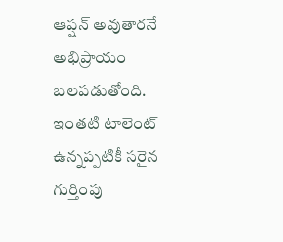ఆప్షన్ అవుతారనే అభిప్రాయం బలపడుతోంది. ఇంతటి టాలెంట్ ఉన్నప్పటికీ సరైన గుర్తింపు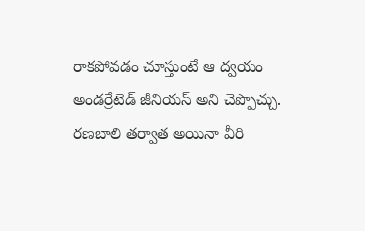రాకపోవడం చూస్తుంటే ఆ ద్వయం అండర్రేటెడ్ జీనియస్ అని చెప్పొచ్చు. రణబాలి తర్వాత అయినా వీరి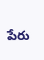పేరు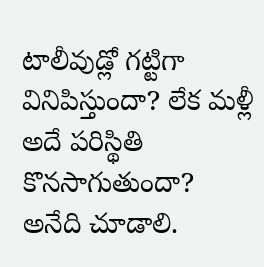టాలీవుడ్లో గట్టిగా వినిపిస్తుందా? లేక మళ్లీ అదే పరిస్థితి కొనసాగుతుందా? అనేది చూడాలి.